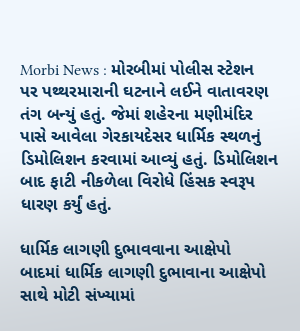Morbi News : મોરબીમાં પોલીસ સ્ટેશન પર પથ્થરમારાની ઘટનાને લઈને વાતાવરણ તંગ બન્યું હતું. જેમાં શહેરના મણીમંદિર પાસે આવેલા ગેરકાયદેસર ધાર્મિક સ્થળનું ડિમોલિશન કરવામાં આવ્યું હતું. ડિમોલિશન બાદ ફાટી નીકળેલા વિરોધે હિંસક સ્વરૂપ ધારણ કર્યું હતું.

ધાર્મિક લાગણી દુભાવવાના આક્ષેપો
બાદમાં ધાર્મિક લાગણી દુભાવાના આક્ષેપો સાથે મોટી સંખ્યામાં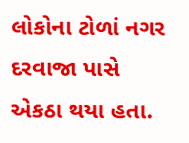લોકોના ટોળાં નગર દરવાજા પાસે એકઠા થયા હતા.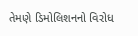તેમણે ડિમોલિશનનો વિરોધ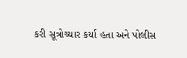કરી સૂત્રોચ્ચાર કર્યા હતા અને પોલીસ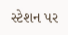સ્ટેશન પર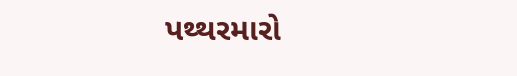પથ્થરમારો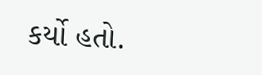કર્યો હતો.